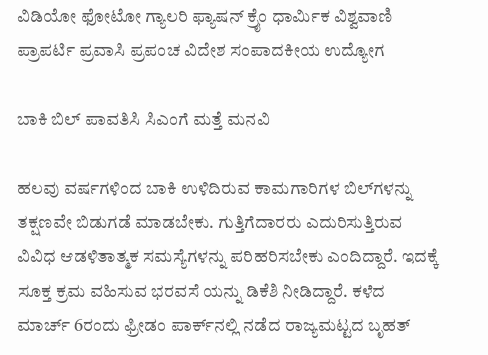ವಿಡಿಯೋ ಫೋಟೋ ಗ್ಯಾಲರಿ ಫ್ಯಾಷನ್ ಕ್ರೈಂ ಧಾರ್ಮಿಕ ವಿಶ್ವವಾಣಿ ಪ್ರಾಪರ್ಟಿ ಪ್ರವಾಸಿ ಪ್ರಪಂಚ ವಿದೇಶ ಸಂಪಾದಕೀಯ ಉದ್ಯೋಗ

ಬಾಕಿ ಬಿಲ್‌ ಪಾವತಿಸಿ ಸಿಎಂಗೆ ಮತ್ತೆ ಮನವಿ

ಹಲವು ವರ್ಷಗಳಿಂದ ಬಾಕಿ ಉಳಿದಿರುವ ಕಾಮಗಾರಿಗಳ ಬಿಲ್‌ಗಳನ್ನು ತಕ್ಷಣವೇ ಬಿಡುಗಡೆ ಮಾಡಬೇಕು. ಗುತ್ತಿಗೆದಾರರು ಎದುರಿಸುತ್ತಿರುವ ವಿವಿಧ ಆಡಳಿತಾತ್ಮಕ ಸಮಸ್ಯೆಗಳನ್ನು ಪರಿಹರಿಸಬೇಕು ಎಂದಿದ್ದಾರೆ. ಇದಕ್ಕೆ ಸೂಕ್ತ ಕ್ರಮ ವಹಿಸುವ ಭರವಸೆ ಯನ್ನು ಡಿಕೆಶಿ ನೀಡಿದ್ದಾರೆ. ಕಳೆದ ಮಾರ್ಚ್ 6ರಂದು ಫ್ರೀಡಂ ಪಾರ್ಕ್‌ನಲ್ಲಿ ನಡೆದ ರಾಜ್ಯಮಟ್ಟದ ಬೃಹತ್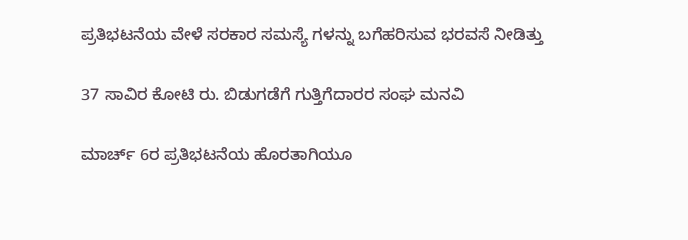ಪ್ರತಿಭಟನೆಯ ವೇಳೆ ಸರಕಾರ ಸಮಸ್ಯೆ ಗಳನ್ನು ಬಗೆಹರಿಸುವ ಭರವಸೆ ನೀಡಿತ್ತು

37 ಸಾವಿರ ಕೋಟಿ ರು. ಬಿಡುಗಡೆಗೆ ಗುತ್ತಿಗೆದಾರರ ಸಂಘ ಮನವಿ

ಮಾರ್ಚ್ 6ರ ಪ್ರತಿಭಟನೆಯ ಹೊರತಾಗಿಯೂ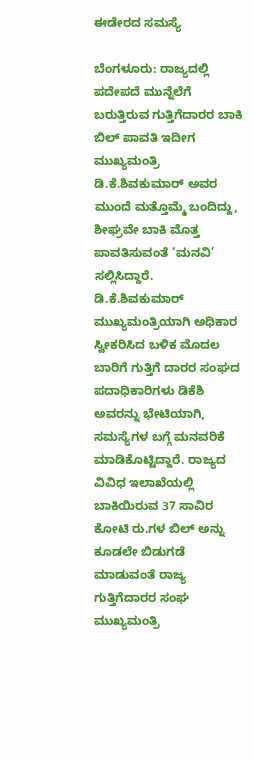ಈಡೇರದ ಸಮಸ್ಯೆ

ಬೆಂಗಳೂರು: ರಾಜ್ಯದಲ್ಲಿ ಪದೇಪದೆ ಮುನ್ನೆಲೆಗೆ ಬರುತ್ತಿರುವ ಗುತ್ತಿಗೆದಾರರ ಬಾಕಿ ಬಿಲ್ ಪಾವತಿ ಇದೀಗ ಮುಖ್ಯಮಂತ್ರಿ ಡಿ.ಕೆ.ಶಿವಕುಮಾರ್ ಅವರ ಮುಂದೆ ಮತ್ತೊಮ್ಮೆ ಬಂದಿದ್ದು, ಶೀಘ್ರವೇ ಬಾಕಿ ಮೊತ್ತ ಪಾವತಿಸುವಂತೆ ‘ಮನವಿ’ ಸಲ್ಲಿಸಿದ್ದಾರೆ. ಡಿ.ಕೆ.ಶಿವಕುಮಾರ್ ಮುಖ್ಯಮಂತ್ರಿಯಾಗಿ ಅಧಿಕಾರ ಸ್ವೀಕರಿಸಿದ ಬಳಿಕ ಮೊದಲ ಬಾರಿಗೆ ಗುತ್ತಿಗೆ ದಾರರ ಸಂಘದ ಪದಾಧಿಕಾರಿಗಳು ಡಿಕೆಶಿ ಅವರನ್ನು ಭೇಟಿಯಾಗಿ, ಸಮಸ್ಯೆಗಳ ಬಗ್ಗೆ ಮನವರಿಕೆ ಮಾಡಿಕೊಟ್ಟಿದ್ದಾರೆ. ರಾಜ್ಯದ ವಿವಿಧ ಇಲಾಖೆಯಲ್ಲಿ ಬಾಕಿಯಿರುವ 37 ಸಾವಿರ ಕೋಟಿ ರು.ಗಳ ಬಿಲ್ ಅನ್ನು ಕೂಡಲೇ ಬಿಡುಗಡೆ ಮಾಡುವಂತೆ ರಾಜ್ಯ ಗುತ್ತಿಗೆದಾರರ ಸಂಘ ಮುಖ್ಯಮಂತ್ರಿ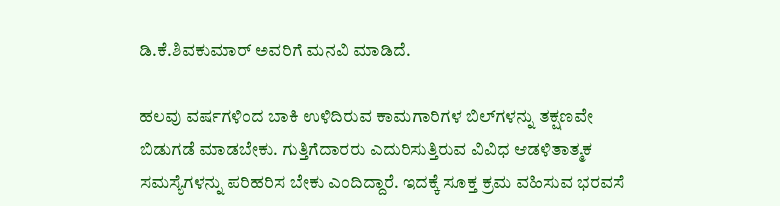ಡಿ.ಕೆ.ಶಿವಕುಮಾರ್ ಅವರಿಗೆ ಮನವಿ ಮಾಡಿದೆ.

ಹಲವು ವರ್ಷಗಳಿಂದ ಬಾಕಿ ಉಳಿದಿರುವ ಕಾಮಗಾರಿಗಳ ಬಿಲ್‌ಗಳನ್ನು ತಕ್ಷಣವೇ ಬಿಡುಗಡೆ ಮಾಡಬೇಕು. ಗುತ್ತಿಗೆದಾರರು ಎದುರಿಸುತ್ತಿರುವ ವಿವಿಧ ಆಡಳಿತಾತ್ಮಕ ಸಮಸ್ಯೆಗಳನ್ನು ಪರಿಹರಿಸ ಬೇಕು ಎಂದಿದ್ದಾರೆ. ಇದಕ್ಕೆ ಸೂಕ್ತ ಕ್ರಮ ವಹಿಸುವ ಭರವಸೆ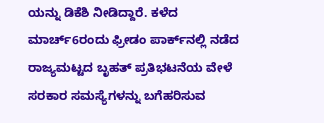ಯನ್ನು ಡಿಕೆಶಿ ನೀಡಿದ್ದಾರೆ. ಕಳೆದ ಮಾರ್ಚ್6ರಂದು ಫ್ರೀಡಂ ಪಾರ್ಕ್‌ನಲ್ಲಿ ನಡೆದ ರಾಜ್ಯಮಟ್ಟದ ಬೃಹತ್ ಪ್ರತಿಭಟನೆಯ ವೇಳೆ ಸರಕಾರ ಸಮಸ್ಯೆಗಳನ್ನು ಬಗೆಹರಿಸುವ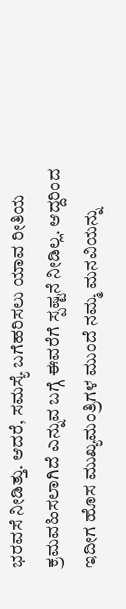ಭರವಸೆ ನೀಡಿತ್ತು. ಆದರೆ, ಸಮಸ್ಯೆ ಬಗೆಹರಿಸಲು ಯಾವ ರೀತಿಯ ಕ್ರಮವಹಿಸಲಾಗಿದೆ ಎನ್ನುವ ಬಗ್ಗೆ ಈವರೆಗೆ ಸ್ಪಷ್ಟನೆ ನೀಡಿಲ್ಲ. ಆದ್ದರಿಂದ ಇದೀಗ ಹೊಸ ಮುಖ್ಯಮಂತ್ರಿಗಳ ಮುಂದೆ ನಮ್ಮ ಮನವಿಯನ್ನು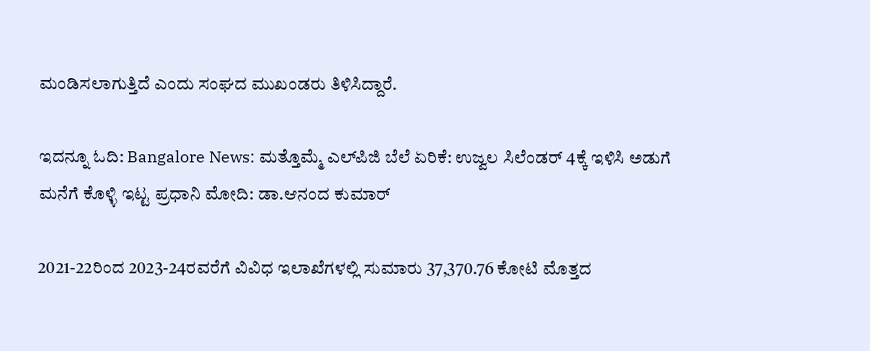ಮಂಡಿಸಲಾಗುತ್ತಿದೆ ಎಂದು ಸಂಘದ ಮುಖಂಡರು ತಿಳಿಸಿದ್ದಾರೆ.

ಇದನ್ನೂ ಓದಿ: Bangalore News: ಮತ್ತೊಮ್ಮೆ ಎಲ್‌ಪಿಜಿ ಬೆಲೆ ಏರಿಕೆ: ಉಜ್ವಲ ಸಿಲೆಂಡರ್ 4ಕ್ಕೆ ಇಳಿಸಿ ಅಡುಗೆ ಮನೆಗೆ ಕೊಳ್ಳಿ ಇಟ್ಟ ಪ್ರಧಾನಿ ಮೋದಿ: ಡಾ.ಆನಂದ ಕುಮಾರ್

2021-22ರಿಂದ 2023-24ರವರೆಗೆ ವಿವಿಧ ಇಲಾಖೆಗಳಲ್ಲಿ ಸುಮಾರು 37,370.76 ಕೋಟಿ ಮೊತ್ತದ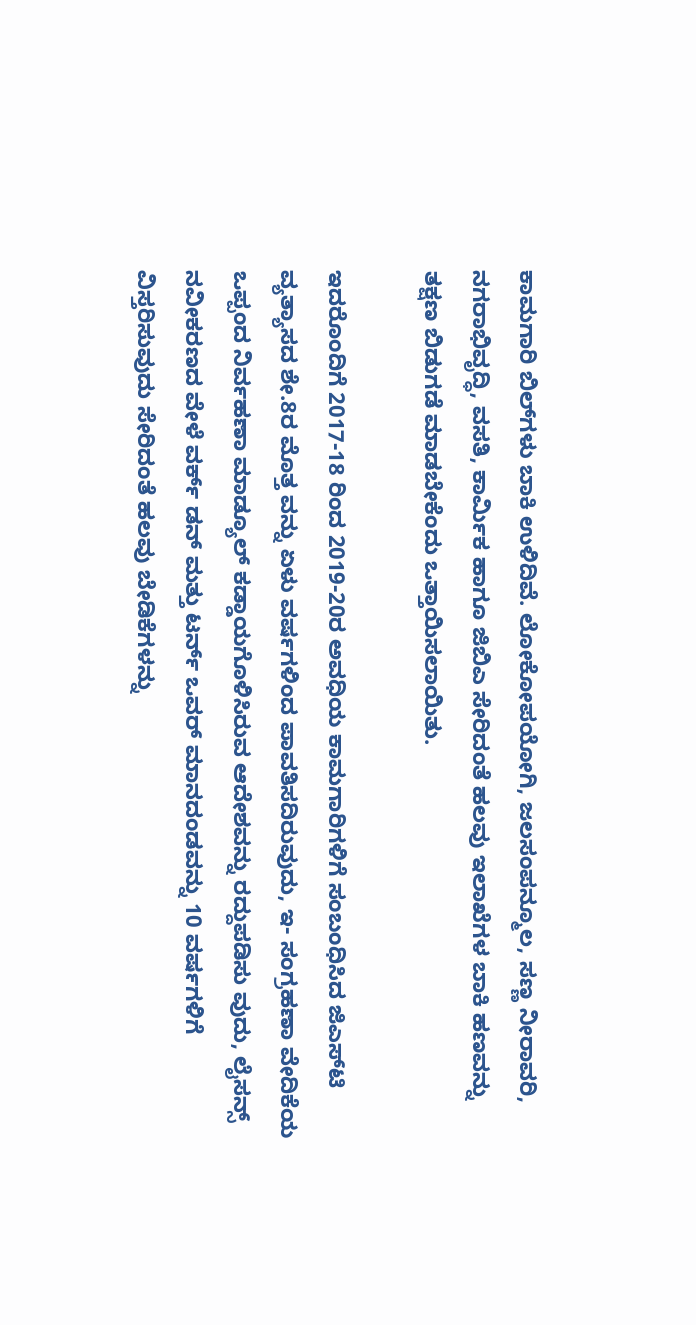ಕಾಮಗಾರಿ ಬಿಲ್‌ಗಳು ಬಾಕಿ ಉಳಿದಿವೆ. ಲೋಕೋಪಯೋಗಿ, ಜಲಸಂಪನ್ಮೂಲ, ಸಣ್ಣ ನೀರಾವರಿ, ನಗರಾಭಿವೃದ್ಧಿ, ವಸತಿ, ಕಾರ್ಮಿಕ ಹಾಗೂ ಜಿಬಿಎ ಸೇರಿದಂತೆ ಹಲವು ಇಲಾಖೆಗಳ ಬಾಕಿ ಹಣವನ್ನು ತಕ್ಷಣ ಬಿಡುಗಡೆ ಮಾಡಬೇಕೆಂದು ಒತ್ತಾಯಿಸಲಾಯಿತು.

ಇದರೊಂದಿಗೆ 2017-18 ರಿಂದ 2019-20ರ ಅವಧಿಯ ಕಾಮಗಾರಿಗಳಿಗೆ ಸಂಬಂಧಿಸಿದ ಜಿಎಸ್‌ಟಿ ವ್ಯತ್ಯಾಸದ ಶೇ.8ರ ಮೊತ್ತ ವನ್ನು ಏಳು ವರ್ಷಗಳಿಂದ ಪಾವತಿಸದಿರುವುದು, ಇ- ಸಂಗ್ರಹಣಾ ವೇದಿಕೆಯ ಒಪ್ಪಂದ ನಿರ್ವಹಣಾ ಮಾಡ್ಯೂಲ್ ಕಡ್ಡಾಯಗೊಳಿಸಿರುವ ಆದೇಶವನ್ನು ರದ್ದುಪಡಿಸು ವುದು, ಲೈಸನ್ಸ್ ನವೀಕರಣದ ವೇಳೆ ವರ್ಕ್ ಡನ್ ಮತ್ತು ಟರ್ನ್ ಒವರ್ ಮಾನದಂಡವನ್ನು 10 ವರ್ಷಗಳಿಗೆ ವಿಸ್ತರಿಸುವುದು ಸೇರಿದಂತೆ ಹಲವು ಬೇಡಿಕೆಗಳನ್ನು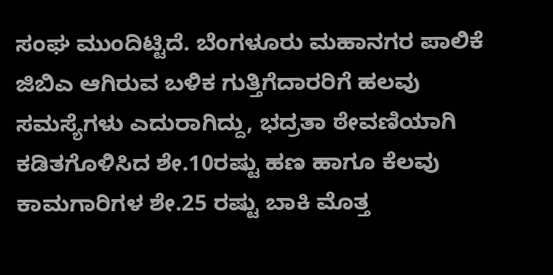ಸಂಘ ಮುಂದಿಟ್ಟಿದೆ. ಬೆಂಗಳೂರು ಮಹಾನಗರ ಪಾಲಿಕೆ ಜಿಬಿಎ ಆಗಿರುವ ಬಳಿಕ ಗುತ್ತಿಗೆದಾರರಿಗೆ ಹಲವು ಸಮಸ್ಯೆಗಳು ಎದುರಾಗಿದ್ದು, ಭದ್ರತಾ ಠೇವಣಿಯಾಗಿ ಕಡಿತಗೊಳಿಸಿದ ಶೇ.10ರಷ್ಟು ಹಣ ಹಾಗೂ ಕೆಲವು ಕಾಮಗಾರಿಗಳ ಶೇ.25 ರಷ್ಟು ಬಾಕಿ ಮೊತ್ತ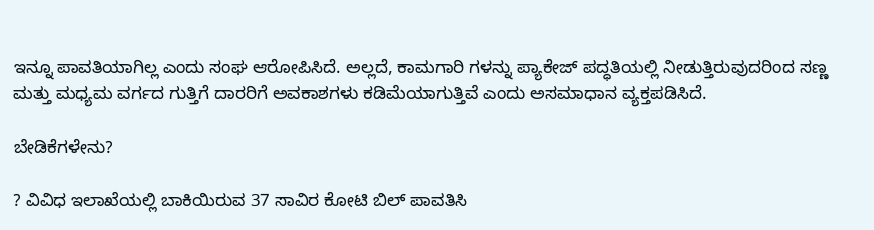ಇನ್ನೂ ಪಾವತಿಯಾಗಿಲ್ಲ ಎಂದು ಸಂಘ ಆರೋಪಿಸಿದೆ. ಅಲ್ಲದೆ, ಕಾಮಗಾರಿ ಗಳನ್ನು ಪ್ಯಾಕೇಜ್ ಪದ್ಧತಿಯಲ್ಲಿ ನೀಡುತ್ತಿರುವುದರಿಂದ ಸಣ್ಣ ಮತ್ತು ಮಧ್ಯಮ ವರ್ಗದ ಗುತ್ತಿಗೆ ದಾರರಿಗೆ ಅವಕಾಶಗಳು ಕಡಿಮೆಯಾಗುತ್ತಿವೆ ಎಂದು ಅಸಮಾಧಾನ ವ್ಯಕ್ತಪಡಿಸಿದೆ.

ಬೇಡಿಕೆಗಳೇನು?

? ವಿವಿಧ ಇಲಾಖೆಯಲ್ಲಿ ಬಾಕಿಯಿರುವ 37 ಸಾವಿರ ಕೋಟಿ ಬಿಲ್ ಪಾವತಿಸಿ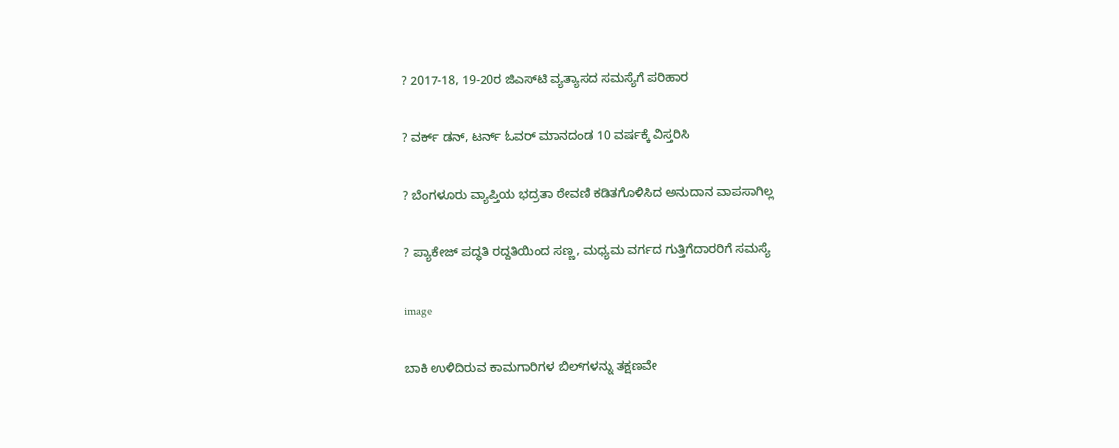? 2017-18, 19-20ರ ಜಿಎಸ್‌ಟಿ ವ್ಯತ್ಯಾಸದ ಸಮಸ್ಯೆಗೆ ಪರಿಹಾರ

? ವರ್ಕ್ ಡನ್, ಟರ್ನ್ ಓವರ್ ಮಾನದಂಡ 10 ವರ್ಷಕ್ಕೆ ವಿಸ್ತರಿಸಿ

? ಬೆಂಗಳೂರು ವ್ಯಾಪ್ತಿಯ ಭದ್ರತಾ ಠೇವಣಿ ಕಡಿತಗೊಳಿಸಿದ ಅನುದಾನ ವಾಪಸಾಗಿಲ್ಲ

? ಪ್ಯಾಕೇಜ್ ಪದ್ಧತಿ ರದ್ದತಿಯಿಂದ ಸಣ್ಣ, ಮಧ್ಯಮ ವರ್ಗದ ಗುತ್ತಿಗೆದಾರರಿಗೆ ಸಮಸ್ಯೆ

image

ಬಾಕಿ ಉಳಿದಿರುವ ಕಾಮಗಾರಿಗಳ ಬಿಲ್‌ಗಳನ್ನು ತಕ್ಷಣವೇ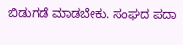ಬಿಡುಗಡೆ ಮಾಡಬೇಕು. ಸಂಘದ ಪದಾ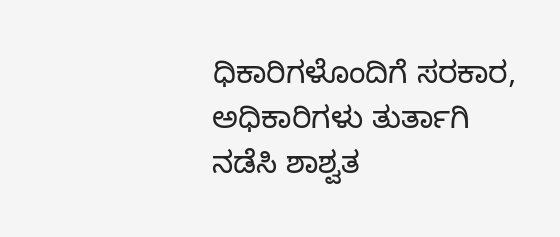ಧಿಕಾರಿಗಳೊಂದಿಗೆ ಸರಕಾರ, ಅಧಿಕಾರಿಗಳು ತುರ್ತಾಗಿ ನಡೆಸಿ ಶಾಶ್ವತ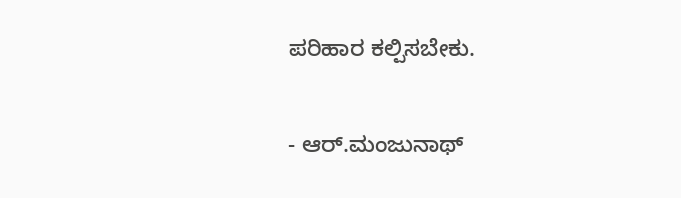ಪರಿಹಾರ ಕಲ್ಪಿಸಬೇಕು.

- ಆರ್.ಮಂಜುನಾಥ್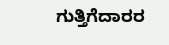ಗುತ್ತಿಗೆದಾರರ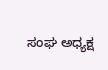ಸಂಘ ಅಧ್ಯಕ್ಷ